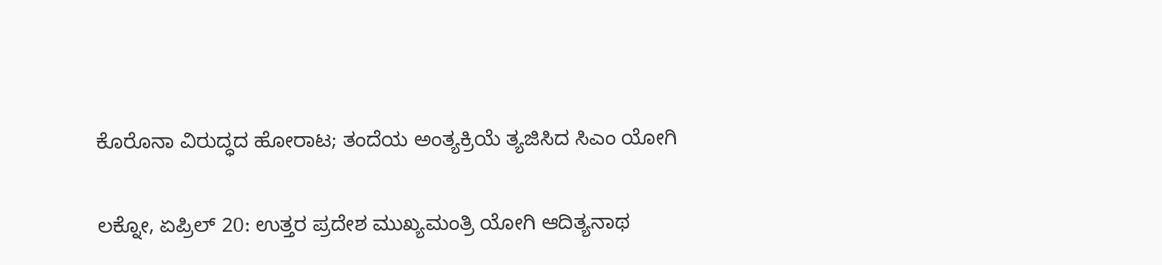ಕೊರೊನಾ ವಿರುದ್ಧದ ಹೋರಾಟ; ತಂದೆಯ ಅಂತ್ಯಕ್ರಿಯೆ ತ್ಯಜಿಸಿದ ಸಿಎಂ ಯೋಗಿ

ಲಕ್ನೋ, ಏಪ್ರಿಲ್ 20: ಉತ್ತರ ಪ್ರದೇಶ ಮುಖ್ಯಮಂತ್ರಿ ಯೋಗಿ ಆದಿತ್ಯನಾಥ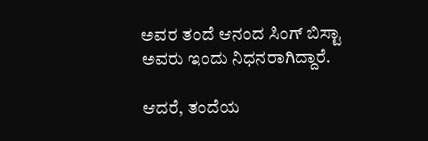ಅವರ ತಂದೆ ಆನಂದ ಸಿಂಗ್ ಬಿಸ್ಟಾ ಅವರು ಇಂದು ನಿಧನರಾಗಿದ್ದಾರೆ.

ಆದರೆ, ತಂದೆಯ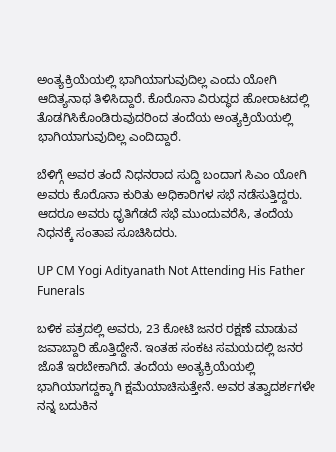ಅಂತ್ಯಕ್ರಿಯೆಯಲ್ಲಿ ಭಾಗಿಯಾಗುವುದಿಲ್ಲ ಎಂದು ಯೋಗಿ ಆದಿತ್ಯನಾಥ ತಿಳಿಸಿದ್ದಾರೆ. ಕೊರೊನಾ ವಿರುದ್ಧದ ಹೋರಾಟದಲ್ಲಿ ತೊಡಗಿಸಿಕೊಂಡಿರುವುದರಿಂದ ತಂದೆಯ ಅಂತ್ಯಕ್ರಿಯೆಯಲ್ಲಿ ಭಾಗಿಯಾಗುವುದಿಲ್ಲ ಎಂದಿದ್ದಾರೆ.

ಬೆಳಿಗ್ಗೆ ಅವರ ತಂದೆ ನಿಧನರಾದ ಸುದ್ದಿ ಬಂದಾಗ ಸಿಎಂ ಯೋಗಿ ಅವರು ಕೊರೊನಾ ಕುರಿತು ಅಧಿಕಾರಿಗಳ ಸಭೆ ನಡೆಸುತ್ತಿದ್ದರು. ಆದರೂ ಅವರು ಧೃತಿಗೆಡದೆ ಸಭೆ ಮುಂದುವರೆಸಿ, ತಂದೆಯ ನಿಧನಕ್ಕೆ ಸಂತಾಪ ಸೂಚಿಸಿದರು.

UP CM Yogi Adityanath Not Attending His Father Funerals

ಬಳಿಕ ಪತ್ರದಲ್ಲಿ ಅವರು, 23 ಕೋಟಿ ಜನರ ರಕ್ಷಣೆ ಮಾಡುವ ಜವಾಬ್ದಾರಿ ಹೊತ್ತಿದ್ದೇನೆ. ಇಂತಹ ಸಂಕಟ ಸಮಯದಲ್ಲಿ ಜನರ ಜೊತೆ ಇರಬೇಕಾಗಿದೆ. ತಂದೆಯ ಅಂತ್ಯಕ್ರಿಯೆಯಲ್ಲಿ ಭಾಗಿಯಾಗದ್ದಕ್ಕಾಗಿ ಕ್ಷಮೆಯಾಚಿಸುತ್ತೇನೆ. ಅವರ ತತ್ವಾದರ್ಶಗಳೇ ನನ್ನ ಬದುಕಿನ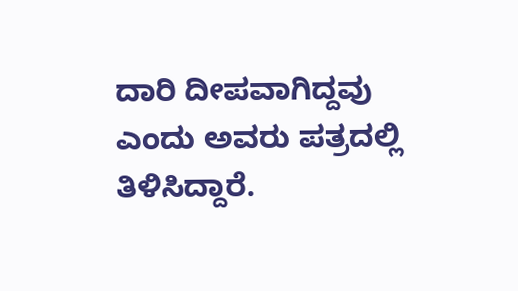ದಾರಿ ದೀಪವಾಗಿದ್ದವು ಎಂದು ಅವರು ಪತ್ರದಲ್ಲಿ ತಿಳಿಸಿದ್ದಾರೆ.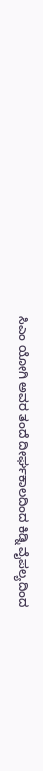ಸಿಎಂ ಯೋಗಿ ಅವರ ತಂದೆ ದೀರ್ಘಕಾಲದಿಂದ ಕಿಡ್ನಿ ವೈಪಲ್ಯದಿಂದ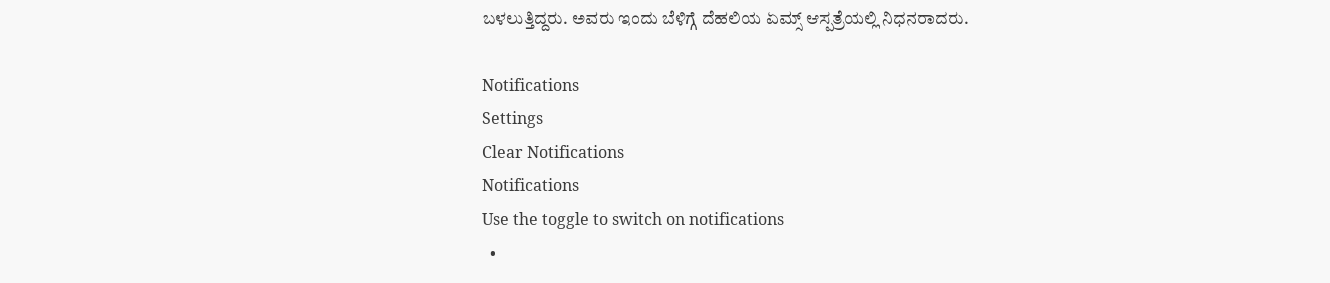ಬಳಲುತ್ತಿದ್ದರು. ಅವರು ಇಂದು ಬೆಳಿಗ್ಗೆ ದೆಹಲಿಯ ಏಮ್ಸ್ ಆಸ್ಪತ್ರೆಯಲ್ಲಿ ನಿಧನರಾದರು.

Notifications
Settings
Clear Notifications
Notifications
Use the toggle to switch on notifications
  •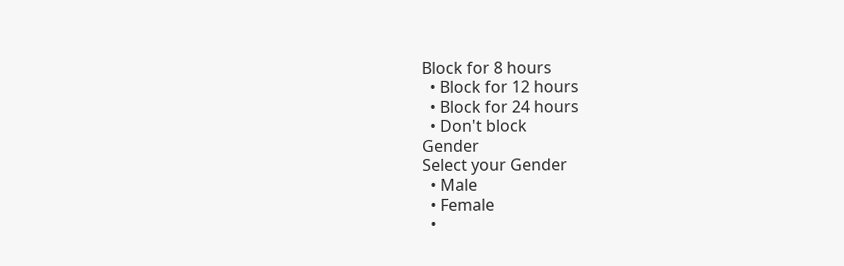Block for 8 hours
  • Block for 12 hours
  • Block for 24 hours
  • Don't block
Gender
Select your Gender
  • Male
  • Female
  •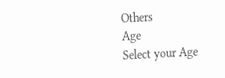Others
Age
Select your Age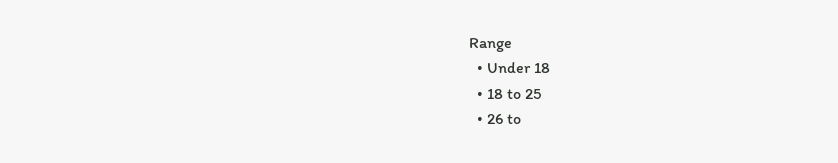Range
  • Under 18
  • 18 to 25
  • 26 to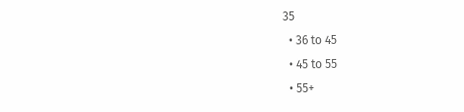35
  • 36 to 45
  • 45 to 55
  • 55+